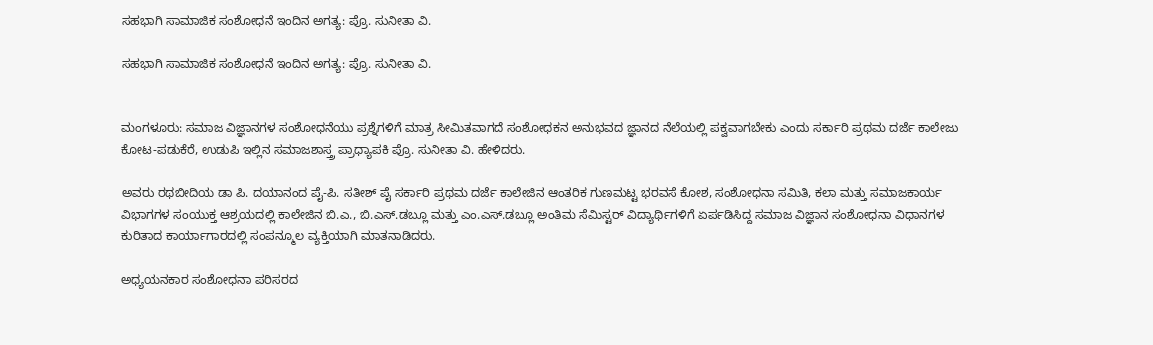ಸಹಭಾಗಿ ಸಾಮಾಜಿಕ ಸಂಶೋಧನೆ ಇಂದಿನ ಅಗತ್ಯ: ಪ್ರೊ. ಸುನೀತಾ ವಿ.

ಸಹಭಾಗಿ ಸಾಮಾಜಿಕ ಸಂಶೋಧನೆ ಇಂದಿನ ಅಗತ್ಯ: ಪ್ರೊ. ಸುನೀತಾ ವಿ.


ಮಂಗಳೂರು: ಸಮಾಜ ವಿಜ್ಞಾನಗಳ ಸಂಶೋಧನೆಯು ಪ್ರಶ್ನೆಗಳಿಗೆ ಮಾತ್ರ ಸೀಮಿತವಾಗದೆ ಸಂಶೋಧಕನ ಅನುಭವದ ಜ್ಞಾನದ ನೆಲೆಯಲ್ಲಿ ಪಕ್ವವಾಗಬೇಕು ಎಂದು ಸರ್ಕಾರಿ ಪ್ರಥಮ ದರ್ಜೆ ಕಾಲೇಜು ಕೋಟ-ಪಡುಕೆರೆ, ಉಡುಪಿ ಇಲ್ಲಿನ ಸಮಾಜಶಾಸ್ತ್ರ ಪ್ರಾಧ್ಯಾಪಕಿ ಪ್ರೊ. ಸುನೀತಾ ವಿ. ಹೇಳಿದರು.

ಅವರು ರಥಬೀದಿಯ ಡಾ ಪಿ. ದಯಾನಂದ ಪೈ-ಪಿ. ಸತೀಶ್ ಪೈ ಸರ್ಕಾರಿ ಪ್ರಥಮ ದರ್ಜೆ ಕಾಲೇಜಿನ ಆಂತರಿಕ ಗುಣಮಟ್ಟ ಭರವಸೆ ಕೋಶ, ಸಂಶೋಧನಾ ಸಮಿತಿ, ಕಲಾ ಮತ್ತು ಸಮಾಜಕಾರ್ಯ ವಿಭಾಗಗಳ ಸಂಯುಕ್ತ ಆಶ್ರಯದಲ್ಲಿ ಕಾಲೇಜಿನ ಬಿ.ಎ., ಬಿ.ಎಸ್.ಡಬ್ಲೂ ಮತ್ತು ಎಂ.ಎಸ್.ಡಬ್ಲೂ ಅಂತಿಮ ಸೆಮಿಸ್ಟರ್ ವಿದ್ಯಾರ್ಥಿಗಳಿಗೆ ಏರ್ಪಡಿಸಿದ್ದ ಸಮಾಜ ವಿಜ್ಞಾನ ಸಂಶೋಧನಾ ವಿಧಾನಗಳ ಕುರಿತಾದ ಕಾರ್ಯಾಗಾರದಲ್ಲಿ ಸಂಪನ್ಮೂಲ ವ್ಯಕ್ತಿಯಾಗಿ ಮಾತನಾಡಿದರು.

ಅಧ್ಯಯನಕಾರ ಸಂಶೋಧನಾ ಪರಿಸರದ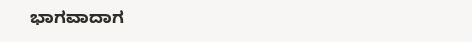ಭಾಗವಾದಾಗ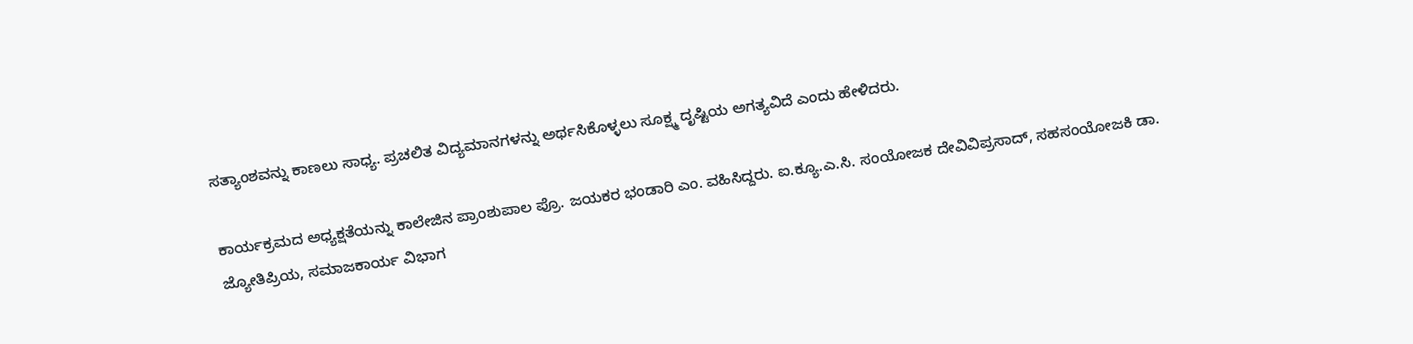ಸತ್ಯಾಂಶವನ್ನು ಕಾಣಲು ಸಾಧ್ಯ. ಪ್ರಚಲಿತ ವಿದ್ಯಮಾನಗಳನ್ನು ಅರ್ಥಸಿಕೊಳ್ಳಲು ಸೂಕ್ಷ್ಮ ದೃಷ್ಟಿಯ ಅಗತ್ಯವಿದೆ ಎಂದು ಹೇಳಿದರು.

ಕಾರ್ಯಕ್ರಮದ ಅಧ್ಯಕ್ಷತೆಯನ್ನು ಕಾಲೇಜಿನ ಪ್ರಾಂಶುಪಾಲ ಪ್ರೊ. ಜಯಕರ ಭಂಡಾರಿ ಎಂ. ವಹಿಸಿದ್ದರು. ಐ.ಕ್ಯೂ.ಎ.ಸಿ. ಸಂಯೋಜಕ ದೇವಿವಿಪ್ರಸಾದ್, ಸಹಸಂಯೋಜಕಿ ಡಾ. ಜ್ಯೋತಿಪ್ರಿಯ, ಸಮಾಜಕಾರ್ಯ ವಿಭಾಗ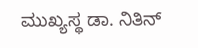ಮುಖ್ಯಸ್ಥ ಡಾ. ನಿತಿನ್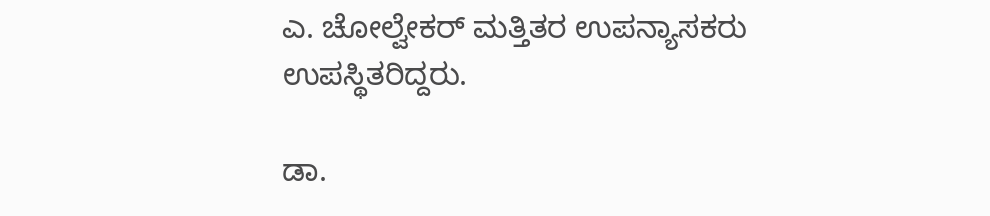ಎ. ಚೋಲ್ವೇಕರ್ ಮತ್ತಿತರ ಉಪನ್ಯಾಸಕರು ಉಪಸ್ಥಿತರಿದ್ದರು.

ಡಾ.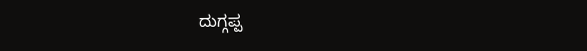ದುಗ್ಗಪ್ಪ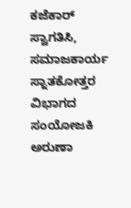ಕಜೆಕಾರ್ ಸ್ವಾಗತಿಸಿ, ಸಮಾಜಕಾರ್ಯ ಸ್ನಾತಕೋತ್ತರ ವಿಭಾಗದ ಸಂಯೋಜಕಿ ಅರುಣಾ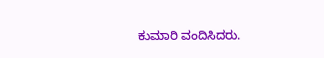ಕುಮಾರಿ ವಂದಿಸಿದರು.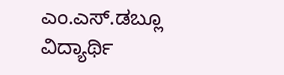ಎಂ.ಎಸ್.ಡಬ್ಲೂ ವಿದ್ಯಾರ್ಥಿ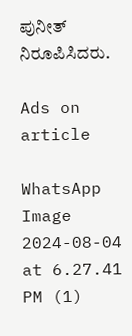ಪುನೀತ್ ನಿರೂಪಿಸಿದರು.

Ads on article

WhatsApp Image 2024-08-04 at 6.27.41 PM (1)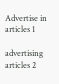Advertise in articles 1

advertising articles 2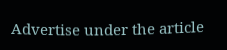Advertise under the article